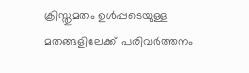ക്രിസ്തുമതം ഉള്‍പ്പടെയുള്ള മതങ്ങളിലേക്ക് പരിവര്‍ത്തനം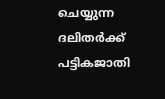ചെയ്യുന്ന ദലിതര്‍ക്ക് പട്ടികജാതി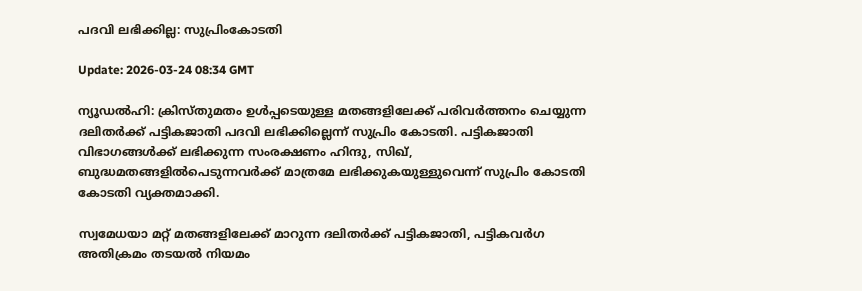പദവി ലഭിക്കില്ല: സുപ്രിംകോടതി

Update: 2026-03-24 08:34 GMT

ന്യൂഡല്‍ഹി: ക്രിസ്തുമതം ഉള്‍പ്പടെയുള്ള മതങ്ങളിലേക്ക് പരിവര്‍ത്തനം ചെയ്യുന്ന ദലിതര്‍ക്ക് പട്ടികജാതി പദവി ലഭിക്കില്ലെന്ന് സുപ്രിം കോടതി. പട്ടികജാതി വിഭാഗങ്ങള്‍ക്ക് ലഭിക്കുന്ന സംരക്ഷണം ഹിന്ദു, സിഖ്, ബുദ്ധമതങ്ങളില്‍പെടുന്നവര്‍ക്ക് മാത്രമേ ലഭിക്കുകയുള്ളുവെന്ന് സുപ്രിം കോടതി കോടതി വ്യക്തമാക്കി.

സ്വമേധയാ മറ്റ് മതങ്ങളിലേക്ക് മാറുന്ന ദലിതര്‍ക്ക് പട്ടികജാതി, പട്ടികവര്‍ഗ അതിക്രമം തടയല്‍ നിയമം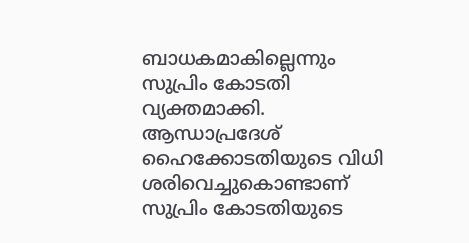ബാധകമാകില്ലെന്നും സുപ്രിം കോടതി വ്യക്തമാക്കി. ആന്ധാപ്രദേശ് ഹൈക്കോടതിയുടെ വിധി ശരിവെച്ചുകൊണ്ടാണ് സുപ്രിം കോടതിയുടെ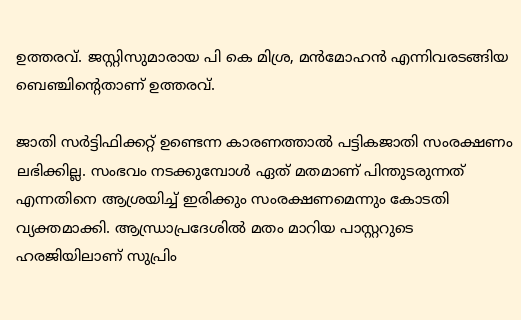ഉത്തരവ്. ജസ്റ്റിസുമാരായ പി കെ മിശ്ര, മന്‍മോഹന്‍ എന്നിവരടങ്ങിയ ബെഞ്ചിന്റെതാണ് ഉത്തരവ്.

ജാതി സര്‍ട്ടിഫിക്കറ്റ് ഉണ്ടെന്ന കാരണത്താല്‍ പട്ടികജാതി സംരക്ഷണം ലഭിക്കില്ല. സംഭവം നടക്കുമ്പോള്‍ ഏത് മതമാണ് പിന്തുടരുന്നത് എന്നതിനെ ആശ്രയിച്ച് ഇരിക്കും സംരക്ഷണമെന്നും കോടതി വ്യക്തമാക്കി. ആന്ധ്രാപ്രദേശില്‍ മതം മാറിയ പാസ്റ്ററുടെ ഹരജിയിലാണ് സുപ്രിം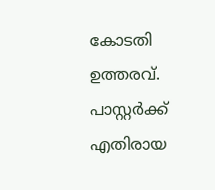കോടതി ഉത്തരവ്. പാസ്റ്റര്‍ക്ക് എതിരായ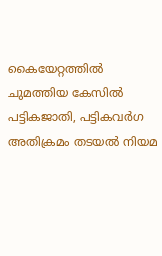കൈയേറ്റത്തില്‍ ചുമത്തിയ കേസില്‍ പട്ടികജാതി, പട്ടികവര്‍ഗ അതിക്രമം തടയല്‍ നിയമ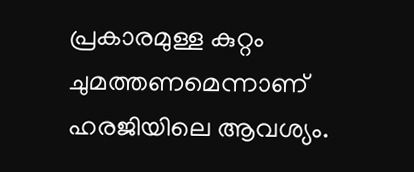പ്രകാരമുള്ള കുറ്റം ചുമത്തണമെന്നാണ് ഹരജിയിലെ ആവശ്യം.